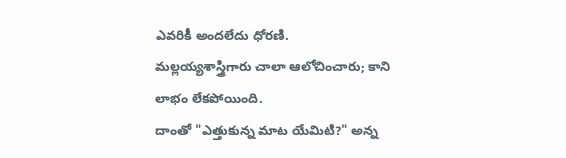ఎవరికీ అందలేదు ధోరణి.
మల్లయ్యశాస్త్రిగారు చాలా ఆలోచించారు; కాని లాభం లేకపోయింది.
దాంతో "ఎత్తుకున్న మాట యేమిటి?" అన్న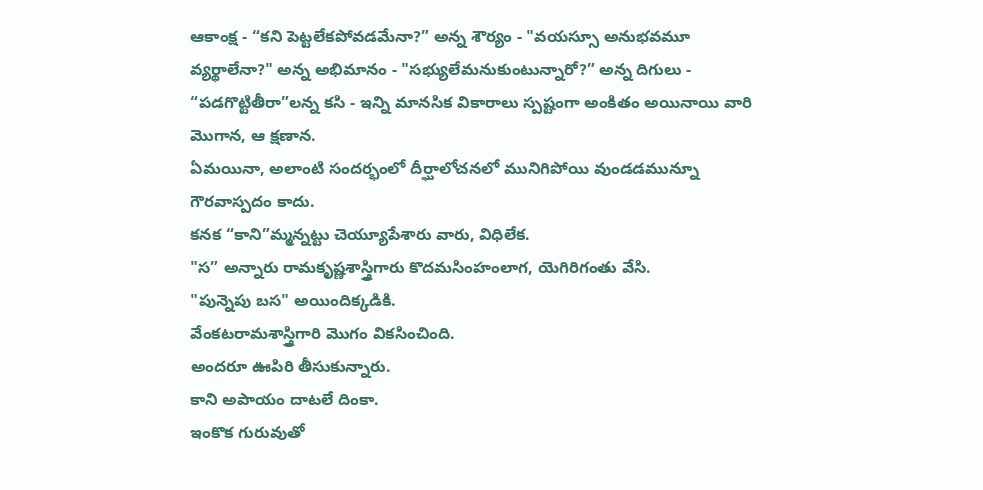ఆకాంక్ష - “కని పెట్టలేకపోవడమేనా?” అన్న శౌర్యం - "వయస్సూ అనుభవమూ వ్యర్థాలేనా?" అన్న అభిమానం - "సభ్యులేమనుకుంటున్నారో?” అన్న దిగులు - “పడగొట్టితీరా”లన్న కసి - ఇన్ని మానసిక వికారాలు స్పష్టంగా అంకితం అయినాయి వారి మొగాన, ఆ క్షణాన.
ఏమయినా, అలాంటి సందర్భంలో దీర్ఘాలోచనలో మునిగిపోయి వుండడమున్నూ గౌరవాస్పదం కాదు.
కనక “కాని”మ్మన్నట్టు చెయ్యూపేశారు వారు, విధిలేక.
"స” అన్నారు రామకృష్ణశాస్త్రిగారు కొదమసింహంలాగ, యెగిరిగంతు వేసి.
"పున్నెపు బస" అయిందిక్కడికి.
వేంకటరామశాస్త్రిగారి మొగం వికసించింది.
అందరూ ఊపిరి తీసుకున్నారు.
కాని అపాయం దాటలే దింకా.
ఇంకొక గురువుతో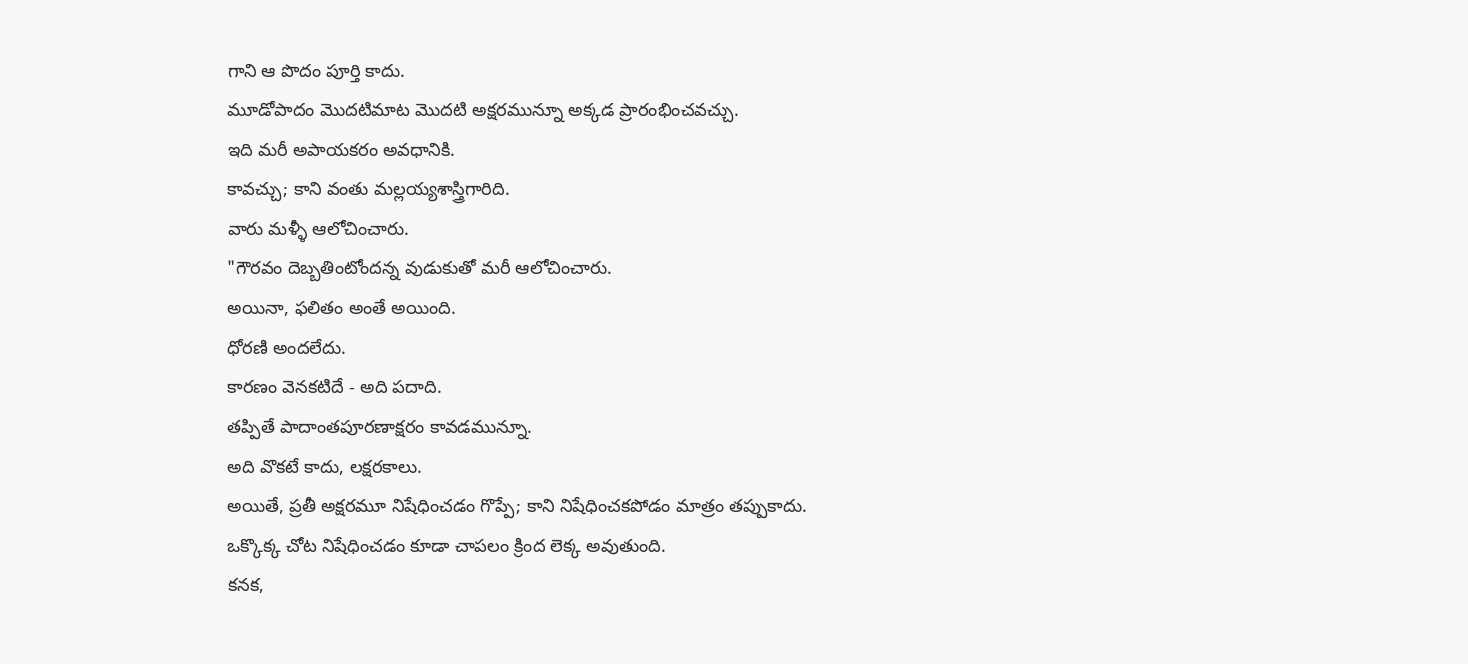గాని ఆ పొదం పూర్తి కాదు.
మూడోపాదం మొదటిమాట మొదటి అక్షరమున్నూ అక్కడ ప్రారంభించవచ్చు.
ఇది మరీ అపాయకరం అవధానికి.
కావచ్చు; కాని వంతు మల్లయ్యశాస్త్రిగారిది.
వారు మళ్ళీ ఆలోచించారు.
"గౌరవం దెబ్బతింటోందన్న వుడుకుతో మరీ ఆలోచించారు.
అయినా, ఫలితం అంతే అయింది.
ధోరణి అందలేదు.
కారణం వెనకటిదే - అది పదాది.
తప్పితే పాదాంతపూరణాక్షరం కావడమున్నూ.
అది వొకటే కాదు, లక్షరకాలు.
అయితే, ప్రతీ అక్షరమూ నిషేధించడం గొప్పే; కాని నిషేధించకపోడం మాత్రం తప్పుకాదు.
ఒక్కొక్క చోట నిషేధించడం కూడా చాపలం క్రింద లెక్క అవుతుంది.
కనక,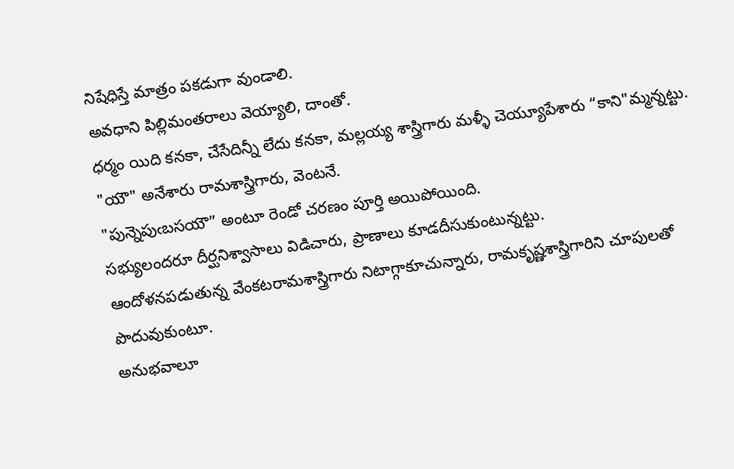నిషేధిస్తే మాత్రం పకడుగా వుండాలి.
అవధాని పిల్లిమంతరాలు వెయ్యాలి, దాంతో.
ధర్మం యిది కనకా, చేసేదిన్నీ లేదు కనకా, మల్లయ్య శాస్త్రిగారు మళ్ళీ చెయ్యూపేశారు “కాని"మ్మన్నట్టు.
"యౌ" అనేశారు రామశాస్త్రిగారు, వెంటనే.
"పున్నెపుఁబసయౌ” అంటూ రెండో చరణం పూర్తి అయిపోయింది.
సభ్యులందరూ దీర్ఘనిశ్వాసాలు విడిచారు, ప్రాణాలు కూడదీసుకుంటున్నట్టు.
ఆందోళనపడుతున్న వేంకటరామశాస్త్రిగారు నిటాగ్గాకూచున్నారు, రామకృష్ణశాస్త్రిగారిని చూపులతో పొదువుకుంటూ.
అనుభవాలూ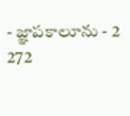- జ్ఞాపకాలూను - 2
272